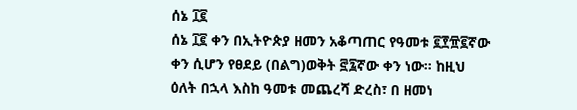ሰኔ ፲፪
ሰኔ ፲፪ ቀን በኢትዮጵያ ዘመን አቆጣጠር የዓመቱ ፪፻፹፪ኛው ቀን ሲሆን የፀደይ (በልግ)ወቅት ፸፯ኛው ቀን ነው። ከዚህ ዕለት በኋላ እስከ ዓመቱ መጨረሻ ድረስ፣ በ ዘመነ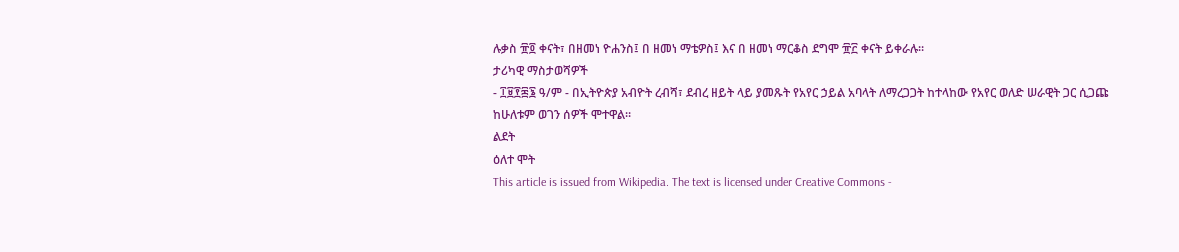ሉቃስ ፹፬ ቀናት፣ በዘመነ ዮሐንስ፤ በ ዘመነ ማቴዎስ፤ እና በ ዘመነ ማርቆስ ደግሞ ፹፫ ቀናት ይቀራሉ።
ታሪካዊ ማስታወሻዎች
- ፲፱፻፷፮ ዓ/ም - በኢትዮጵያ አብዮት ረብሻ፣ ደብረ ዘይት ላይ ያመጹት የአየር ኃይል አባላት ለማረጋጋት ከተላከው የአየር ወለድ ሠራዊት ጋር ሲጋጩ ከሁለቱም ወገን ሰዎች ሞተዋል።
ልደት
ዕለተ ሞት
This article is issued from Wikipedia. The text is licensed under Creative Commons -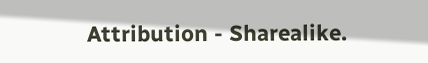Attribution - Sharealike.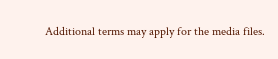Additional terms may apply for the media files.